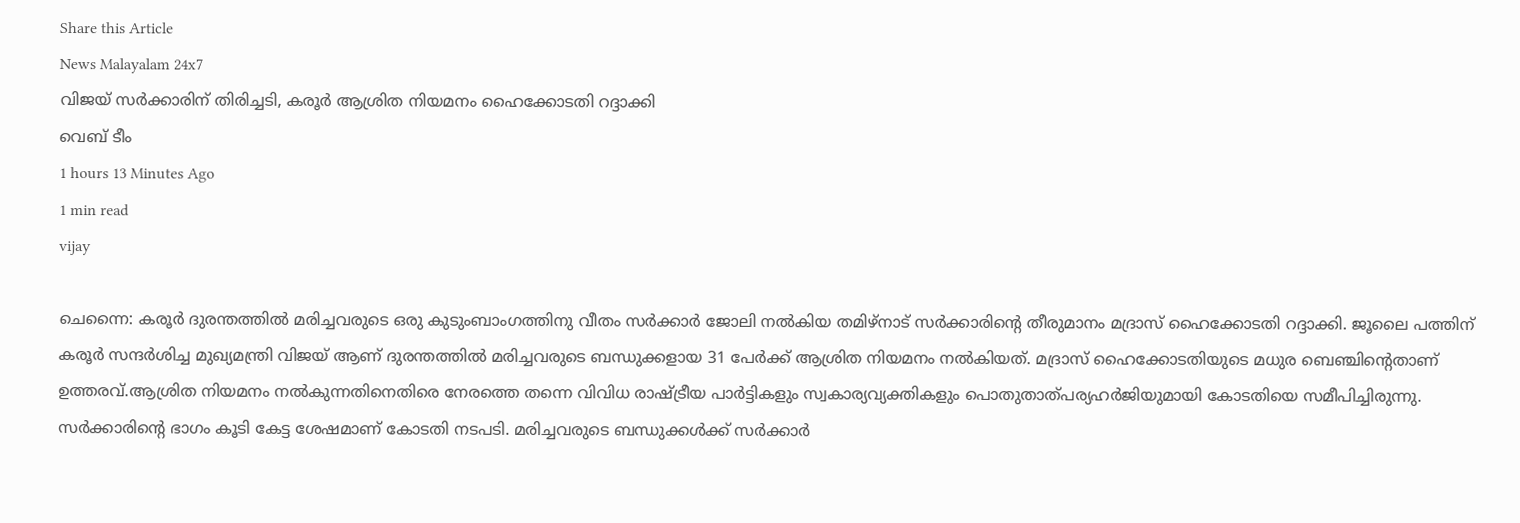Share this Article
News Malayalam 24x7
വിജയ് സർക്കാരിന് തിരിച്ചടി, കരൂര്‍ ആശ്രിത നിയമനം ഹൈക്കോടതി റദ്ദാക്കി
വെബ് ടീം
1 hours 13 Minutes Ago
1 min read
vijay

ചെന്നൈ: കരൂര്‍ ദുരന്തത്തില്‍ മരിച്ചവരുടെ ഒരു കുടുംബാംഗത്തിനു വീതം സര്‍ക്കാര്‍ ജോലി നല്‍കിയ തമിഴ്‌നാട് സര്‍ക്കാരിന്റെ തീരുമാനം മദ്രാസ് ഹൈക്കോടതി റദ്ദാക്കി. ജൂലൈ പത്തിന് കരൂര്‍ സന്ദര്‍ശിച്ച മുഖ്യമന്ത്രി വിജയ് ആണ് ദുരന്തത്തില്‍ മരിച്ചവരുടെ ബന്ധുക്കളായ 31 പേര്‍ക്ക് ആശ്രിത നിയമനം നല്‍കിയത്. മദ്രാസ് ഹൈക്കോടതിയുടെ മധുര ബെഞ്ചിന്റെതാണ് ഉത്തരവ്.ആശ്രിത നിയമനം നല്‍കുന്നതിനെതിരെ നേരത്തെ തന്നെ വിവിധ രാഷ്ട്രീയ പാര്‍ട്ടികളും സ്വകാര്യവ്യക്തികളും പൊതുതാത്പര്യഹര്‍ജിയുമായി കോടതിയെ സമീപിച്ചിരുന്നു. സര്‍ക്കാരിന്റെ ഭാഗം കൂടി കേട്ട ശേഷമാണ് കോടതി നടപടി. മരിച്ചവരുടെ ബന്ധുക്കള്‍ക്ക് സര്‍ക്കാര്‍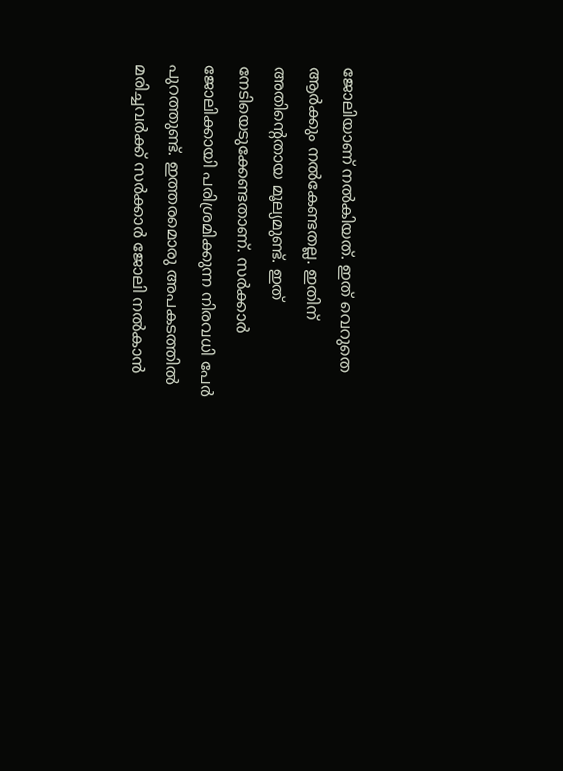ജോലിയാണ് നല്‍കിയത്. ഇത് വെറുതെ ആര്‍ക്കും നല്‍കേണ്ടതല്ല. ഇതിന് അതിന്റെതായ മൂല്യമുണ്ട്. ഇത് നേടിയെടുക്കേണ്ടതാണ്. സര്‍ക്കാര്‍ ജോലിക്കായി പരിശ്രമിക്കുന്ന നിരവധി പേര്‍ പുറത്തുണ്ട്. ഇത്തരമൊരു അപകടത്തില്‍ മരിച്ചവര്‍ക്ക് സര്‍ക്കാര്‍ ജോലി നല്‍കാന്‍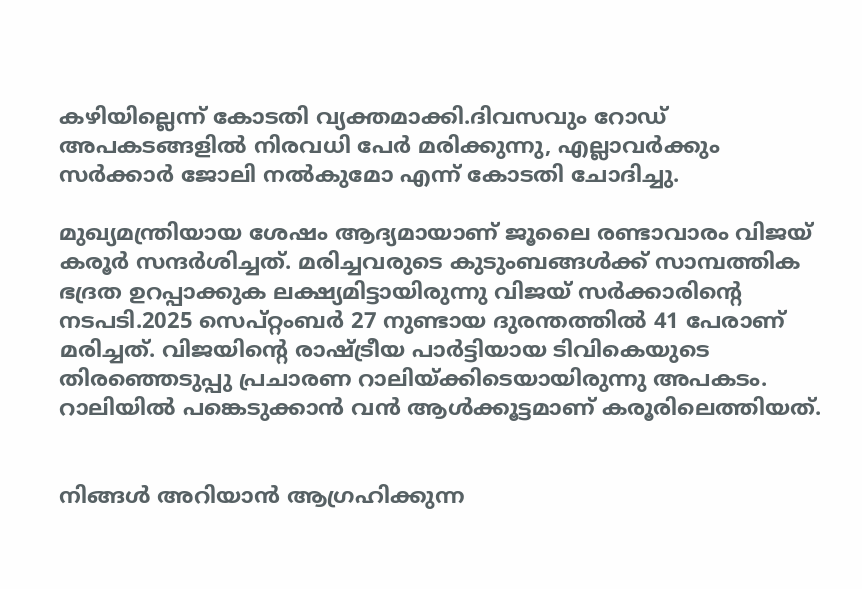കഴിയില്ലെന്ന് കോടതി വ്യക്തമാക്കി.ദിവസവും റോഡ് അപകടങ്ങളിൽ നിരവധി പേർ മരിക്കുന്നു, എല്ലാവർക്കും സർക്കാർ ജോലി നൽകുമോ എന്ന് കോടതി ചോദിച്ചു.

മുഖ്യമന്ത്രിയായ ശേഷം ആദ്യമായാണ് ജൂലൈ രണ്ടാവാരം വിജയ് കരൂര്‍ സന്ദര്‍ശിച്ചത്. മരിച്ചവരുടെ കുടുംബങ്ങള്‍ക്ക് സാമ്പത്തിക ഭദ്രത ഉറപ്പാക്കുക ലക്ഷ്യമിട്ടായിരുന്നു വിജയ് സര്‍ക്കാരിന്റെ നടപടി.2025 സെപ്റ്റംബര്‍ 27 നുണ്ടായ ദുരന്തത്തില്‍ 41 പേരാണ് മരിച്ചത്. വിജയിന്റെ രാഷ്ട്രീയ പാര്‍ട്ടിയായ ടിവികെയുടെ തിരഞ്ഞെടുപ്പു പ്രചാരണ റാലിയ്ക്കിടെയായിരുന്നു അപകടം. റാലിയില്‍ പങ്കെടുക്കാന്‍ വന്‍ ആള്‍ക്കൂട്ടമാണ് കരൂരിലെത്തിയത്.


നിങ്ങൾ അറിയാൻ ആഗ്രഹിക്കുന്ന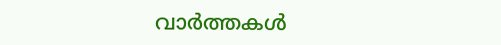വാർത്തകൾ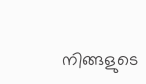നിങ്ങളുടെ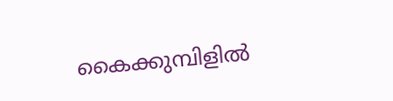കൈക്കുമ്പിളിൽ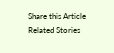Share this Article
Related Stories